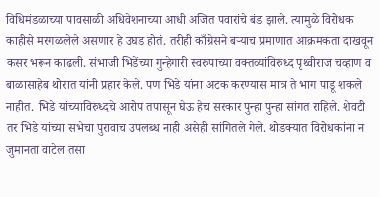विधिमंडळाच्या पावसाळी अधिवेशनाच्या आधी अजित पवारांचे बंड झाले. त्यामुळे विरोधक काहीसे मरगळलेले असणार हे उघड होतं. तरीही काँग्रेसने बऱ्याच प्रमाणात आक्रमकता दाखवून कसर भरून काढली. संभाजी भिडेंच्या गुन्हेगारी स्वरुपाच्या वक्तव्यांविरुध्द पृथ्वीराज चव्हाण व बाळासाहेब थोरात यांनी प्रहार केले. पण भिडे यांना अटक करण्यास मात्र ते भाग पाडू शकले नाहीत. भिडे यांच्याविरुध्दचे आरोप तपासून घेऊ हेच सरकार पुन्हा पुन्हा सांगत राहिले. शेवटी तर भिडे यांच्या सभेचा पुरावाच उपलब्ध नाही असेही सांगितले गेले. थोडक्यात विरोधकांना न जुमानता वाटेल तसा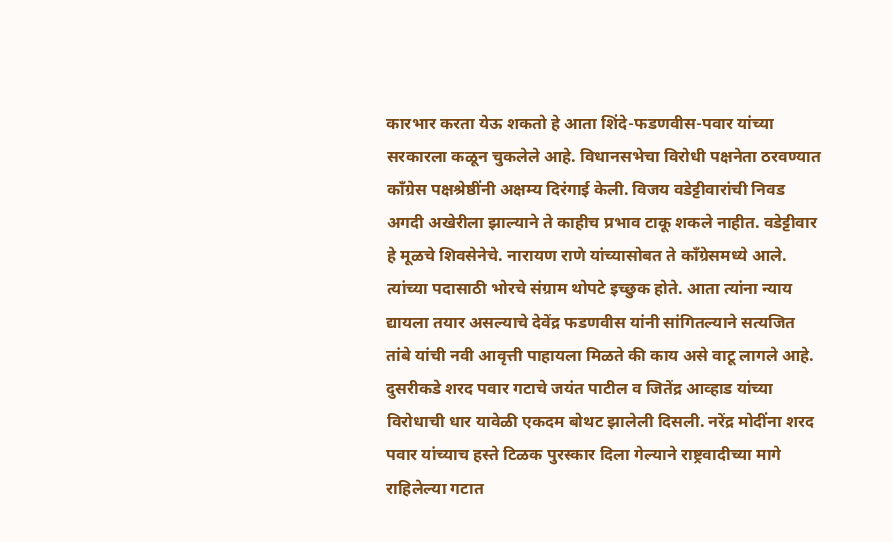कारभार करता येऊ शकतो हे आता शिंदे-फडणवीस-पवार यांच्या सरकारला कळून चुकलेले आहे. विधानसभेचा विरोधी पक्षनेता ठरवण्यात काँग्रेस पक्षश्रेष्ठींनी अक्षम्य दिरंगाई केली. विजय वडेट्टीवारांची निवड अगदी अखेरीला झाल्याने ते काहीच प्रभाव टाकू शकले नाहीत. वडेट्टीवार हे मूळचे शिवसेनेचे. नारायण राणे यांच्यासोबत ते काँग्रेसमध्ये आले. त्यांच्या पदासाठी भोरचे संग्राम थोपटे इच्छुक होते. आता त्यांना न्याय द्यायला तयार असल्याचे देवेंद्र फडणवीस यांनी सांगितल्याने सत्यजित तांबे यांची नवी आवृत्ती पाहायला मिळते की काय असे वाटू लागले आहे. दुसरीकडे शरद पवार गटाचे जयंत पाटील व जितेंद्र आव्हाड यांच्या विरोधाची धार यावेळी एकदम बोथट झालेली दिसली. नरेंद्र मोदींना शरद पवार यांच्याच हस्ते टिळक पुरस्कार दिला गेल्याने राष्ट्रवादीच्या मागे राहिलेल्या गटात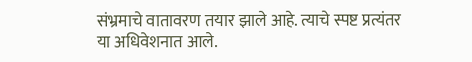संभ्रमाचे वातावरण तयार झाले आहे. त्याचे स्पष्ट प्रत्यंतर या अधिवेशनात आले.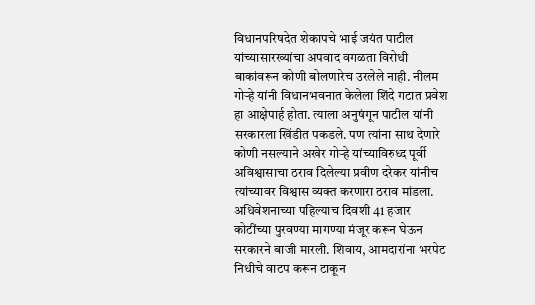विधानपरिषदेत शेकापचे भाई जयंत पाटील यांच्यासारख्यांचा अपवाद वगळता विरोधी बाकांवरून कोणी बोलणारेच उरलेले नाही. नीलम गोऱ्हे यांनी विधानभवनात केलेला शिंदे गटात प्रवेश हा आक्षेपार्ह होता. त्याला अनुषंगून पाटील यांनी सरकारला खिंडीत पकडले. पण त्यांना साथ देणारे कोणी नसल्याने अखेर गोऱ्हे यांच्याविरुध्द पूर्वी अविश्वासाचा ठराव दिलेल्या प्रवीण दरेकर यांनीच त्यांच्यावर विश्वास व्यक्त करणारा ठराव मांडला. अधिवेशनाच्या पहिल्याच दिवशी 41 हजार कोटींच्या पुरवण्या मागण्या मंजूर करून घेऊन सरकारने बाजी मारली. शिवाय, आमदारांना भरपेट निधीचे वाटप करून टाकून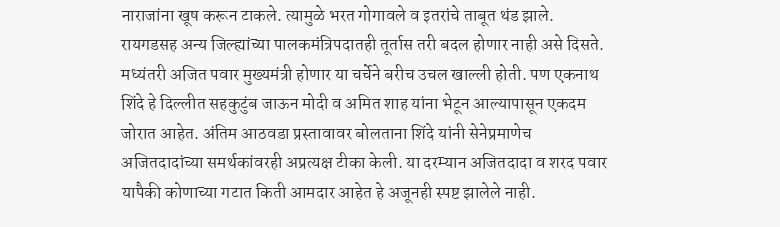नाराजांना खूष करून टाकले. त्यामुळे भरत गोगावले व इतरांचे ताबूत थंड झाले. रायगडसह अन्य जिल्ह्यांच्या पालकमंत्रिपदातही तूर्तास तरी बदल होणार नाही असे दिसते. मध्यंतरी अजित पवार मुख्यमंत्री होणार या चर्चेने बरीच उचल खाल्ली होती. पण एकनाथ शिंदे हे दिल्लीत सहकुटुंब जाऊन मोदी व अमित शाह यांना भेटून आल्यापासून एकदम जोरात आहेत. अंतिम आठवडा प्रस्तावावर बोलताना शिंदे यांनी सेनेप्रमाणेच अजितदादांच्या समर्थकांवरही अप्रत्यक्ष टीका केली. या दरम्यान अजितदादा व शरद पवार यापैकी कोणाच्या गटात किती आमदार आहेत हे अजूनही स्पष्ट झालेले नाही.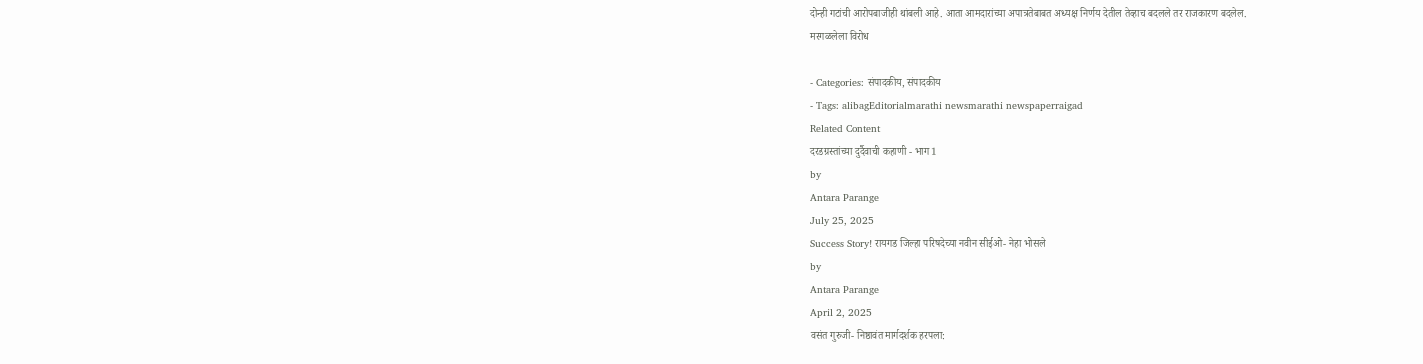दोन्ही गटांची आरोपबाजीही थांबली आहे. आता आमदारांच्या अपात्रतेबाबत अध्यक्ष निर्णय देतील तेव्हाच बदलले तर राजकारण बदलेल.
मरगळलेला विरोध

- Categories: संपादकीय, संपादकीय
- Tags: alibagEditorialmarathi newsmarathi newspaperraigad
Related Content
दरडग्रस्तांच्या दुर्दैवाची कहाणी - भाग 1
by
Antara Parange
July 25, 2025
Success Story! रायगड जिल्हा परिषदेच्या नवीन सीईओ- नेहा भोसले
by
Antara Parange
April 2, 2025
वसंत गुरुजी- निष्ठावंत मार्गदर्शक हरपला: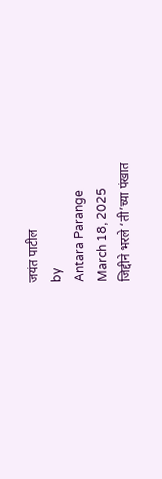जयंत पाटील
by
Antara Parange
March 18, 2025
जिद्दीने भरले ‘ती’च्या पंखात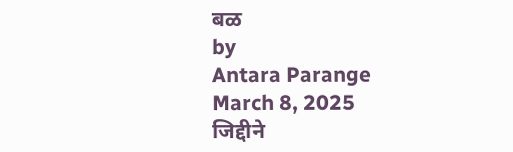बळ
by
Antara Parange
March 8, 2025
जिद्दीने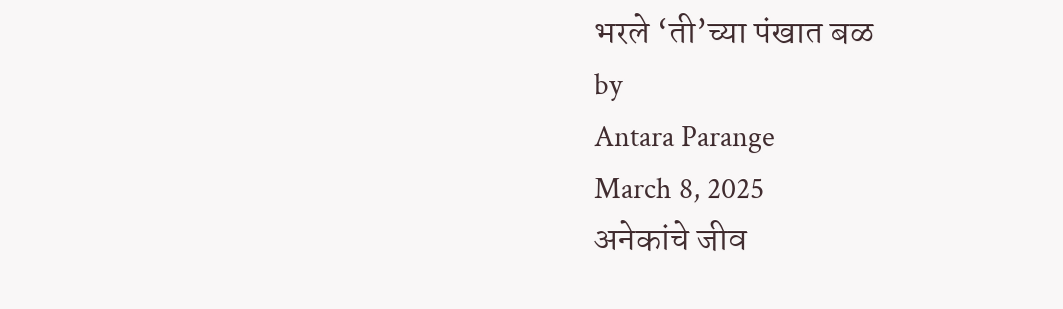भरले ‘ती’च्या पंखात बळ
by
Antara Parange
March 8, 2025
अनेकांचे जीव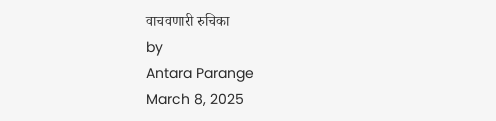वाचवणारी रुचिका
by
Antara Parange
March 8, 2025